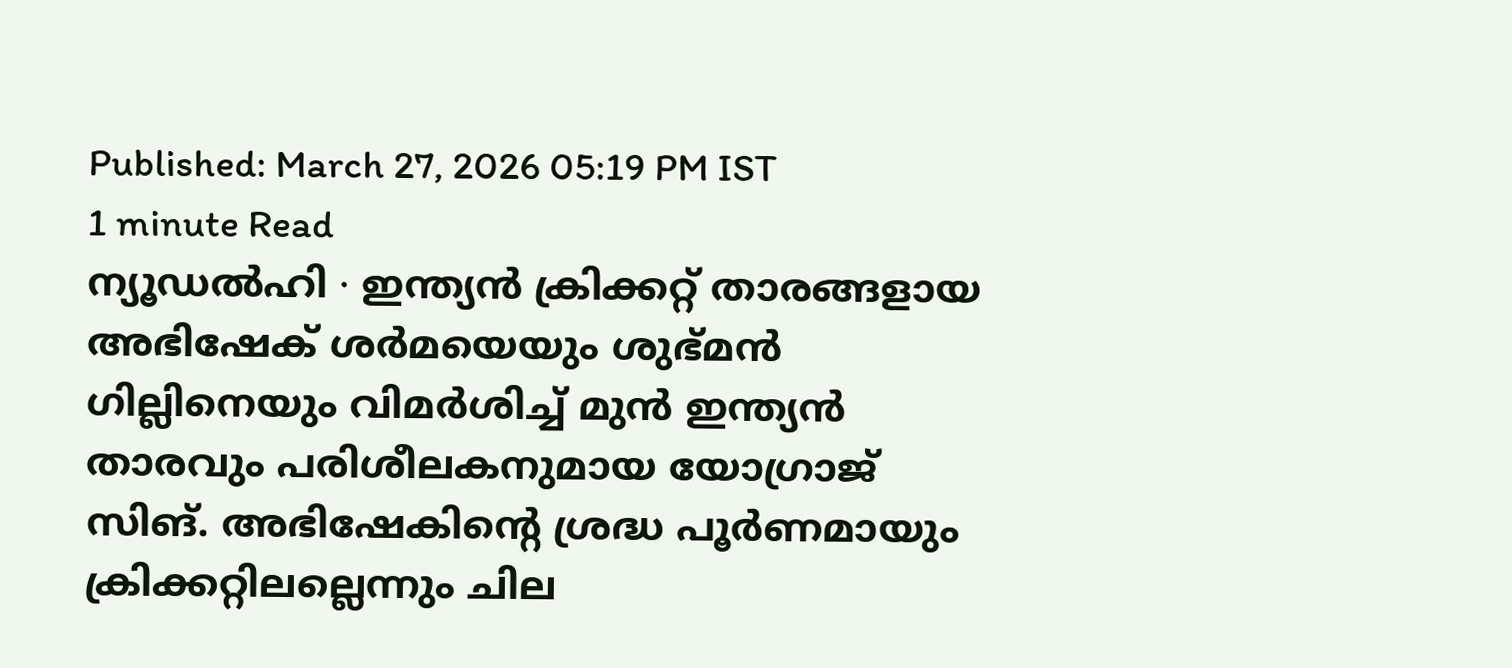Published: March 27, 2026 05:19 PM IST
1 minute Read
ന്യൂഡൽഹി ∙ ഇന്ത്യൻ ക്രിക്കറ്റ് താരങ്ങളായ അഭിഷേക് ശർമയെയും ശുഭ്മൻ ഗില്ലിനെയും വിമർശിച്ച് മുൻ ഇന്ത്യൻ താരവും പരിശീലകനുമായ യോഗ്രാജ് സിങ്. അഭിഷേകിന്റെ ശ്രദ്ധ പൂർണമായും ക്രിക്കറ്റിലല്ലെന്നും ചില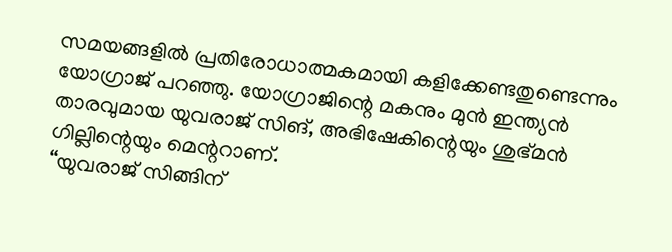സമയങ്ങളിൽ പ്രതിരോധാത്മകമായി കളിക്കേണ്ടതുണ്ടെന്നും യോഗ്രാജ് പറഞ്ഞു. യോഗ്രാജിന്റെ മകനും മുൻ ഇന്ത്യൻ താരവുമായ യുവരാജ് സിങ്, അഭിഷേകിന്റെയും ശുഭ്മൻ ഗില്ലിന്റെയും മെന്ററാണ്.
‘‘യുവരാജ് സിങ്ങിന്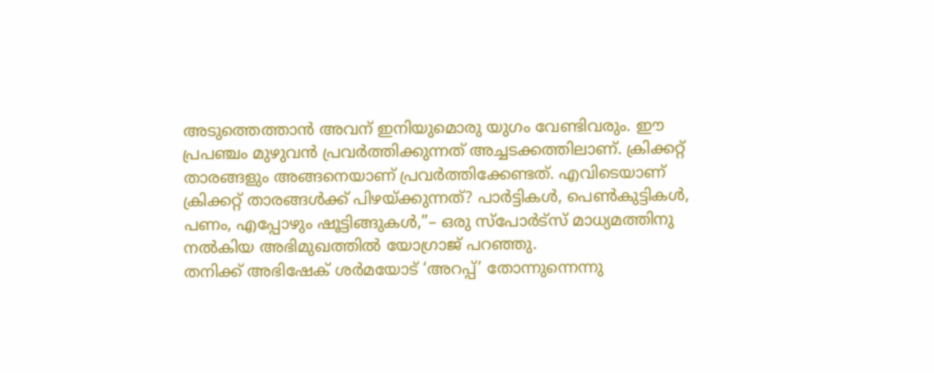അടുത്തെത്താൻ അവന് ഇനിയുമൊരു യുഗം വേണ്ടിവരും. ഈ പ്രപഞ്ചം മുഴുവൻ പ്രവർത്തിക്കുന്നത് അച്ചടക്കത്തിലാണ്. ക്രിക്കറ്റ് താരങ്ങളും അങ്ങനെയാണ് പ്രവർത്തിക്കേണ്ടത്. എവിടെയാണ് ക്രിക്കറ്റ് താരങ്ങൾക്ക് പിഴയ്ക്കുന്നത്? പാർട്ടികൾ, പെൺകുട്ടികൾ, പണം, എപ്പോഴും ഷൂട്ടിങ്ങുകൾ,’’– ഒരു സ്പോർട്സ് മാധ്യമത്തിനു നൽകിയ അഭിമുഖത്തിൽ യോഗ്രാജ് പറഞ്ഞു.
തനിക്ക് അഭിഷേക് ശർമയോട് ‘അറപ്പ്’ തോന്നുന്നെന്നു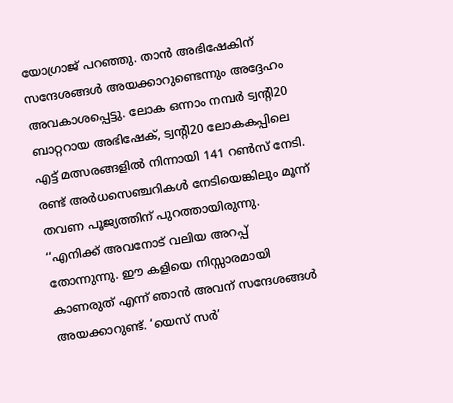യോഗ്രാജ് പറഞ്ഞു. താൻ അഭിഷേകിന് സന്ദേശങ്ങൾ അയക്കാറുണ്ടെന്നും അദ്ദേഹം അവകാശപ്പെട്ടു. ലോക ഒന്നാം നമ്പർ ട്വന്റി20 ബാറ്ററായ അഭിഷേക്, ട്വന്റി20 ലോകകപ്പിലെ എട്ട് മത്സരങ്ങളിൽ നിന്നായി 141 റൺസ് നേടി. രണ്ട് അർധസെഞ്ചറികൾ നേടിയെങ്കിലും മൂന്ന് തവണ പൂജ്യത്തിന് പുറത്തായിരുന്നു.
‘‘എനിക്ക് അവനോട് വലിയ അറപ്പ് തോന്നുന്നു. ഈ കളിയെ നിസ്സാരമായി കാണരുത് എന്ന് ഞാൻ അവന് സന്ദേശങ്ങൾ അയക്കാറുണ്ട്. ‘യെസ് സർ’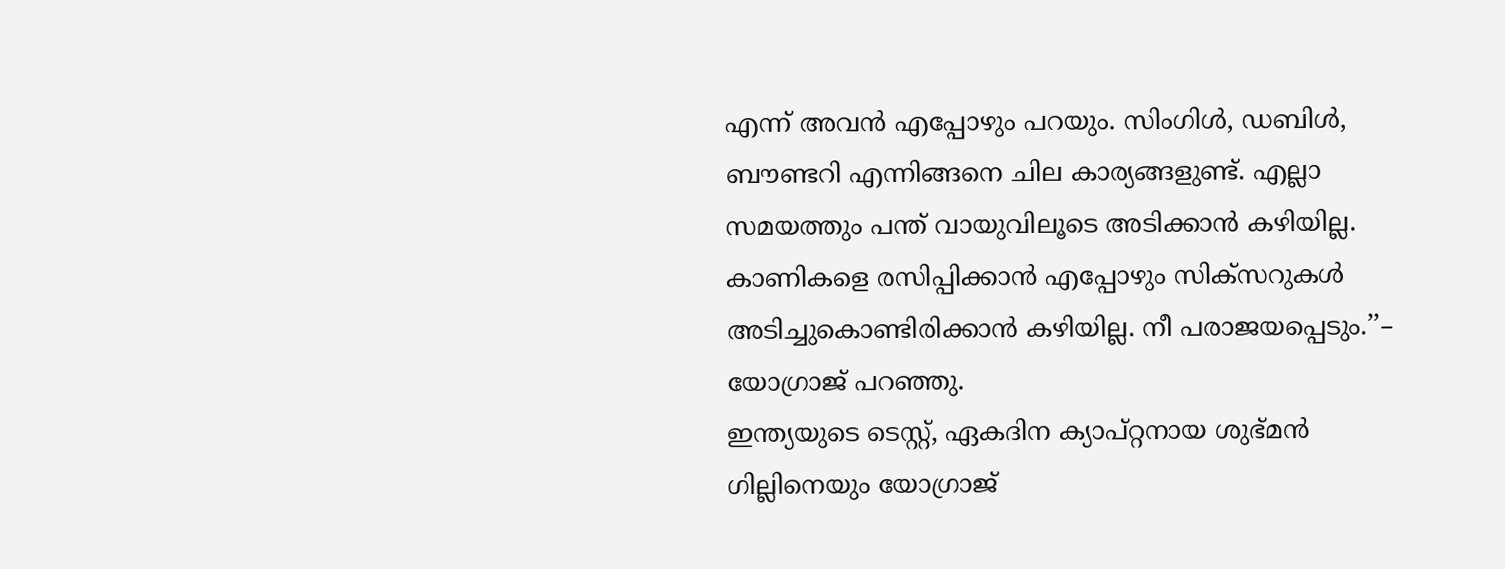എന്ന് അവൻ എപ്പോഴും പറയും. സിംഗിൾ, ഡബിൾ, ബൗണ്ടറി എന്നിങ്ങനെ ചില കാര്യങ്ങളുണ്ട്. എല്ലാ സമയത്തും പന്ത് വായുവിലൂടെ അടിക്കാൻ കഴിയില്ല. കാണികളെ രസിപ്പിക്കാൻ എപ്പോഴും സിക്സറുകൾ അടിച്ചുകൊണ്ടിരിക്കാൻ കഴിയില്ല. നീ പരാജയപ്പെടും.’’– യോഗ്രാജ് പറഞ്ഞു.
ഇന്ത്യയുടെ ടെസ്റ്റ്, ഏകദിന ക്യാപ്റ്റനായ ശുഭ്മൻ ഗില്ലിനെയും യോഗ്രാജ്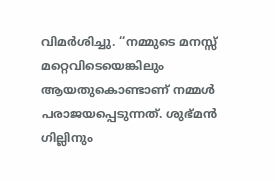വിമർശിച്ചു. ‘‘നമ്മുടെ മനസ്സ് മറ്റെവിടെയെങ്കിലും ആയതുകൊണ്ടാണ് നമ്മൾ പരാജയപ്പെടുന്നത്. ശുഭ്മൻ ഗില്ലിനും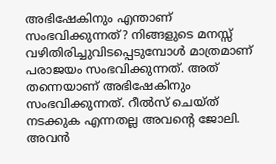അഭിഷേകിനും എന്താണ് സംഭവിക്കുന്നത്? നിങ്ങളുടെ മനസ്സ് വഴിതിരിച്ചുവിടപ്പെടുമ്പോൾ മാത്രമാണ് പരാജയം സംഭവിക്കുന്നത്. അത് തന്നെയാണ് അഭിഷേകിനും സംഭവിക്കുന്നത്. റീൽസ് ചെയ്ത് നടക്കുക എന്നതല്ല അവന്റെ ജോലി. അവൻ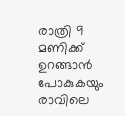രാത്രി 9 മണിക്ക് ഉറങ്ങാൻ പോകുകയും രാവിലെ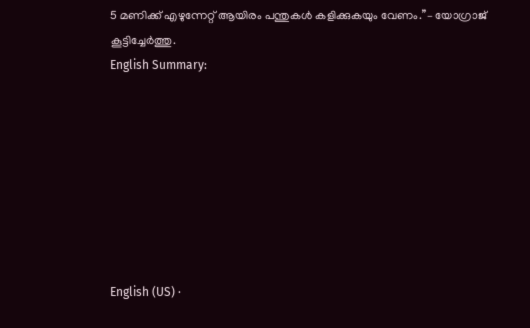5 മണിക്ക് എഴുന്നേറ്റ് ആയിരം പന്തുകൾ കളിക്കുകയും വേണം.’’– യോഗ്രാജ് കൂട്ടിച്ചേർത്തു.
English Summary:








English (US) ·